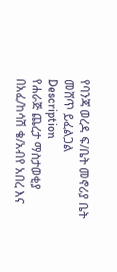የባንጃ ወረዳ ፍ/ቤት መኖሪያ ቤት መሸጥ ይፈልጋል
Description
የሐራጅ ጨረታ ማስታወቂያ
በአፈ/ከሳሽ ቄ/አብየ አበረ እና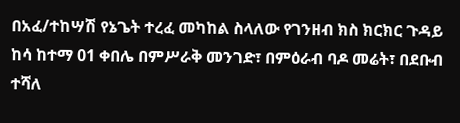በአፈ/ተከሣሽ የኔጌት ተረፈ መካከል ስላለው የገንዘብ ክስ ክርክር ጉዳይ ከሳ ከተማ 01 ቀበሌ በምሥራቅ መንገድ፣ በምዕራብ ባዶ መሬት፣ በደቡብ ተሻለ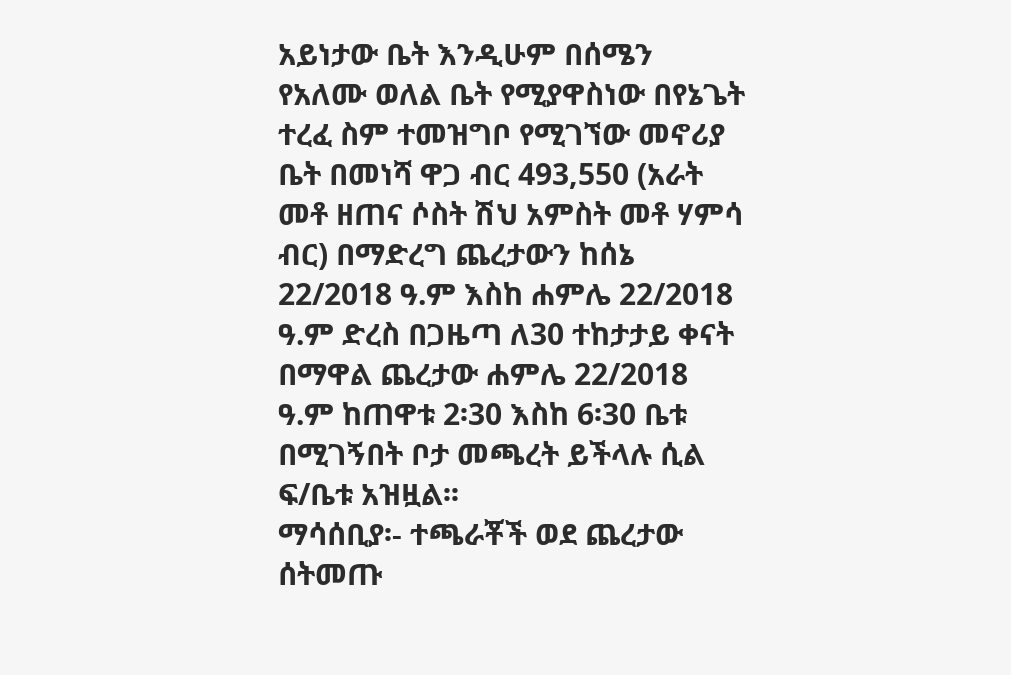አይነታው ቤት እንዲሁም በሰሜን የአለሙ ወለል ቤት የሚያዋስነው በየኔጌት ተረፈ ስም ተመዝግቦ የሚገኘው መኖሪያ ቤት በመነሻ ዋጋ ብር 493,550 (አራት መቶ ዘጠና ሶስት ሽህ አምስት መቶ ሃምሳ ብር) በማድረግ ጨረታውን ከሰኔ 22/2018 ዓ.ም እስከ ሐምሌ 22/2018 ዓ.ም ድረስ በጋዜጣ ለ30 ተከታታይ ቀናት በማዋል ጨረታው ሐምሌ 22/2018 ዓ.ም ከጠዋቱ 2፡30 እስከ 6፡30 ቤቱ በሚገኝበት ቦታ መጫረት ይችላሉ ሲል ፍ/ቤቱ አዝዟል፡፡
ማሳሰቢያ፡- ተጫራቾች ወደ ጨረታው ሰትመጡ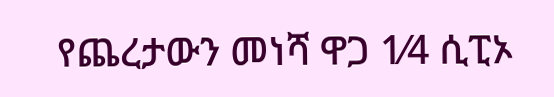የጨረታውን መነሻ ዋጋ 1⁄4 ሲፒኦ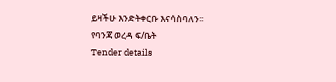ይዛችሁ እንድትቀርቡ እናሳስባለን፡፡
የባንጃ ወረዳ ፍ/ቤት
Tender details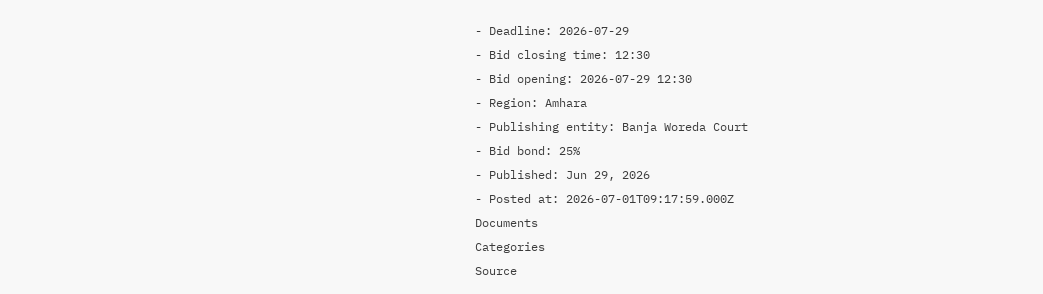- Deadline: 2026-07-29
- Bid closing time: 12:30
- Bid opening: 2026-07-29 12:30
- Region: Amhara
- Publishing entity: Banja Woreda Court
- Bid bond: 25%
- Published: Jun 29, 2026
- Posted at: 2026-07-01T09:17:59.000Z
Documents
Categories
Source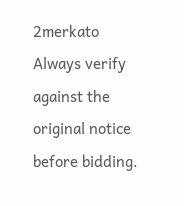2merkato
Always verify against the original notice before bidding.